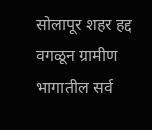सोलापूर शहर हद्द वगळून ग्रामीण भागातील सर्व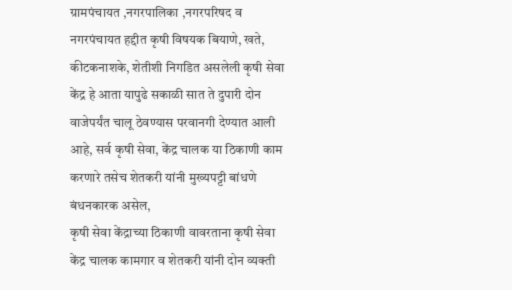ग्रामपंचायत ,नगरपालिका ,नगरपरिषद व नगरपंचायत हद्दीत कृषी विषयक बियाणे, खते, कीटकनाशके, शेतीशी निगडित असलेली कृषी सेवा केंद्र हे आता यापुढे सकाळी सात ते दुपारी दोन वाजेपर्यंत चालू ठेवण्यास परवानगी देण्यात आली आहे, सर्व कृषी सेवा, केंद्र चालक या ठिकाणी काम करणारे तसेच शेतकरी यांनी मुख्यपट्टी बांधणे बंधनकारक असेल,
कृषी सेवा केंद्राच्या ठिकाणी वावरताना कृषी सेवा केंद्र चालक कामगार व शेतकरी यांनी दोन व्यक्ती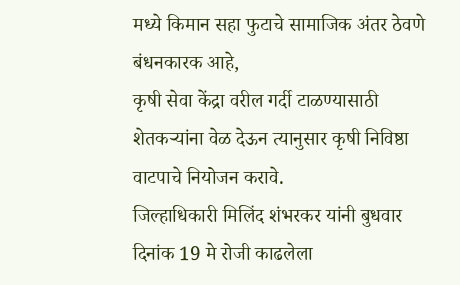मध्ये किमान सहा फुटाचे सामाजिक अंतर ठेवणे बंधनकारक आहे,
कृषी सेवा केंद्रा वरील गर्दी टाळण्यासाठी शेतकऱ्यांना वेळ देऊन त्यानुसार कृषी निविष्ठा वाटपाचे नियोजन करावे.
जिल्हाधिकारी मिलिंद शंभरकर यांनी बुधवार दिनांक 19 मे रोजी काढलेला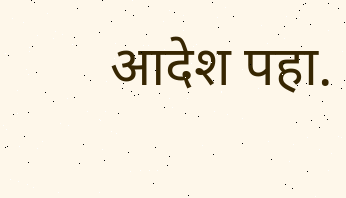आदेश पहा.